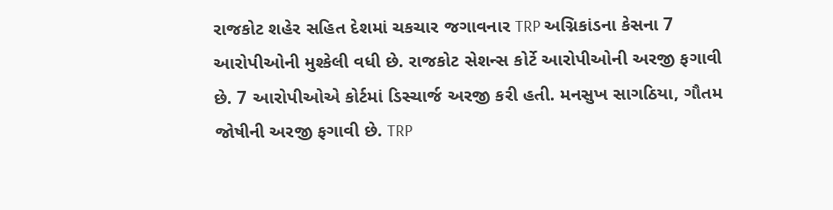રાજકોટ શહેર સહિત દેશમાં ચકચાર જગાવનાર TRP અગ્નિકાંડના કેસના 7 આરોપીઓની મુશ્કેલી વધી છે. રાજકોટ સેશન્સ કોર્ટે આરોપીઓની અરજી ફગાવી છે. 7 આરોપીઓએ કોર્ટમાં ડિસ્ચાર્જ અરજી કરી હતી. મનસુખ સાગઠિયા, ગૌતમ જોષીની અરજી ફગાવી છે. TRP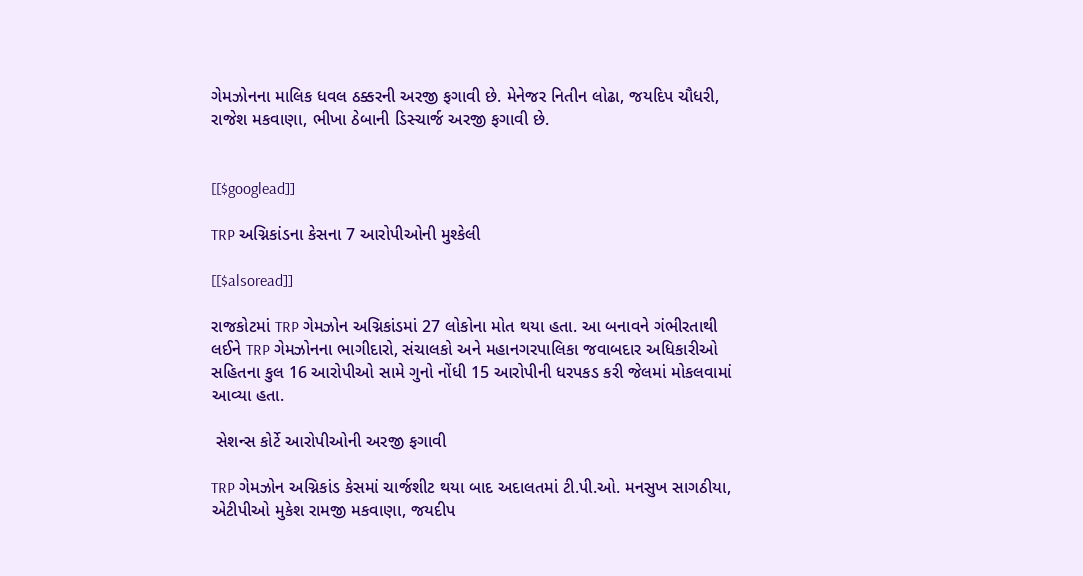ગેમઝોનના માલિક ધવલ ઠક્કરની અરજી ફગાવી છે. મેનેજર નિતીન લોઢા, જયદિપ ચૌધરી, રાજેશ મકવાણા, ભીખા ઠેબાની ડિસ્ચાર્જ અરજી ફગાવી છે.


[[$googlead]]

TRP અગ્નિકાંડના કેસના 7 આરોપીઓની મુશ્કેલી

[[$alsoread]]

રાજકોટમાં TRP ગેમઝોન અગ્નિકાંડમાં 27 લોકોના મોત થયા હતા. આ બનાવને ગંભીરતાથી લઈને TRP ગેમઝોનના ભાગીદારો, સંચાલકો અને મહાનગરપાલિકા જવાબદાર અધિકારીઓ સહિતના કુલ 16 આરોપીઓ સામે ગુનો નોંધી 15 આરોપીની ધરપકડ કરી જેલમાં મોકલવામાં આવ્યા હતા.

 સેશન્સ કોર્ટે આરોપીઓની અરજી ફગાવી

TRP ગેમઝોન અગ્નિકાંડ કેસમાં ચાર્જશીટ થયા બાદ અદાલતમાં ટી.પી.ઓ. મનસુખ સાગઠીયા, એટીપીઓ મુકેશ રામજી મકવાણા, જયદીપ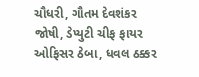ચૌધરી, ગૌતમ દેવશંકર જોષી, ડેપ્યુટી ચીફ ફાયર ઓફિસર ઠેબા, ધવલ ઠક્કર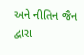અને નીતિન જૈન દ્વારા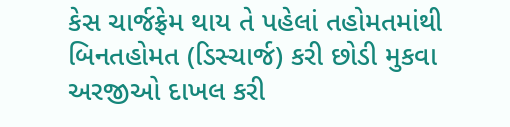કેસ ચાર્જફ્રેમ થાય તે પહેલાં તહોમતમાંથી બિનતહોમત (ડિસ્ચાર્જ) કરી છોડી મુકવા અરજીઓ દાખલ કરી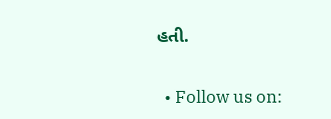હતી.


  • Follow us on: